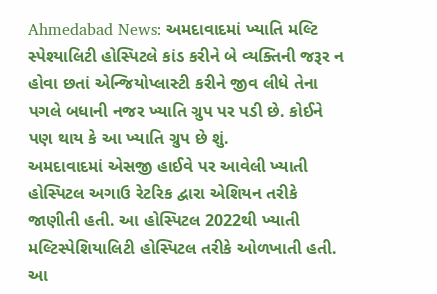Ahmedabad News: અમદાવાદમાં ખ્યાતિ મલ્ટિ સ્પેશ્યાલિટી હોસ્પિટલે કાંડ કરીને બે વ્યક્તિની જરૂર ન હોવા છતાં એન્જિયોપ્લાસ્ટી કરીને જીવ લીધે તેના પગલે બધાની નજર ખ્યાતિ ગ્રુપ પર પડી છે. કોઈને પણ થાય કે આ ખ્યાતિ ગ્રુપ છે શું.
અમદાવાદમાં એસજી હાઈવે પર આવેલી ખ્યાતી હોસ્પિટલ અગાઉ રેટરિક દ્વારા એશિયન તરીકે જાણીતી હતી. આ હોસ્પિટલ 2022થી ખ્યાતી મલ્ટિસ્પેશિયાલિટી હોસ્પિટલ તરીકે ઓળખાતી હતી. આ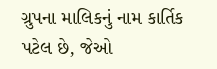ગ્રુપના માલિકનું નામ કાર્તિક પટેલ છે, જેઓ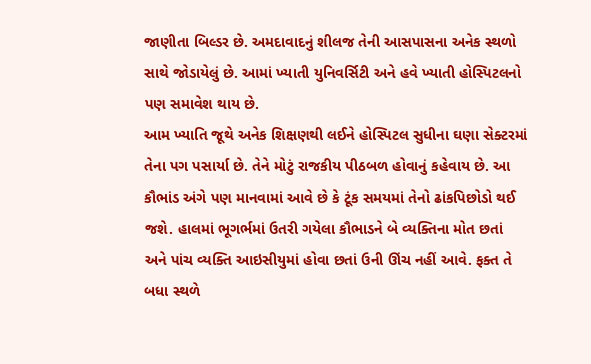જાણીતા બિલ્ડર છે. અમદાવાદનું શીલજ તેની આસપાસના અનેક સ્થળો સાથે જોડાયેલું છે. આમાં ખ્યાતી યુનિવર્સિટી અને હવે ખ્યાતી હોસ્પિટલનો પણ સમાવેશ થાય છે.
આમ ખ્યાતિ જૂથે અનેક શિક્ષણથી લઈને હોસ્પિટલ સુધીના ઘણા સેક્ટરમાં તેના પગ પસાર્યા છે. તેને મોટું રાજકીય પીઠબળ હોવાનું કહેવાય છે. આ કૌભાંડ અંગે પણ માનવામાં આવે છે કે ટૂંક સમયમાં તેનો ઢાંકપિછોડો થઈ જશે. હાલમાં ભૂગર્ભમાં ઉતરી ગયેલા કૌભાડને બે વ્યક્તિના મોત છતાં અને પાંચ વ્યક્તિ આઇસીયુમાં હોવા છતાં ઉની ઊંચ નહીં આવે. ફક્ત તે બધા સ્થળે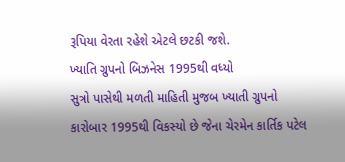રૂપિયા વેરતા રહેશે એટલે છટકી જશે.
ખ્યાતિ ગ્રુપનો બિઝનેસ 1995થી વધ્યો
સુત્રો પાસેથી મળતી માહિતી મુજબ ખ્યાતી ગ્રુપનો કારોબાર 1995થી વિકસ્યો છે જેના ચેરમેન કાર્તિક પટેલ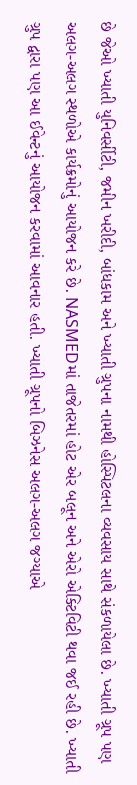છે જેઓ ખ્યાતી યુનિવર્સીટી, જમીન ખરીદી, બાંધકામ અને ખ્યાતી ગ્રુપના નામથી હોસ્પિટલના વ્યવસાય સાથે સંકળાયેલા છે. ખ્યાતી ગ્રૂપ પણ અલગ-અલગ સ્થળોએ કાર્યક્રમોનું આયોજન કરે છે. NASMEDમાં તાજેતરમાં હોટ એર બલૂન અને એરો એક્ટિવિટી થવા જઈ રહી છે. ખ્યાતી ગ્રુપ દ્વારા પણ આ ઈવેન્ટનું આયોજન કરવામાં આવનાર હતી. ખ્યાતી ગ્રૂપનો બિઝનેસ અલગ-અલગ જગ્યાએ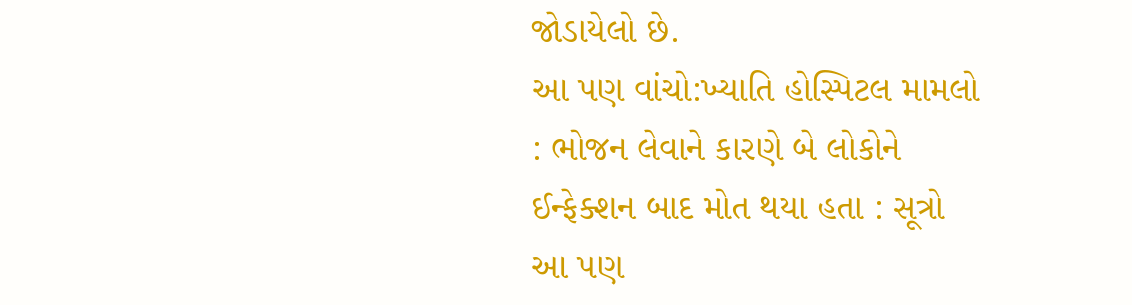જોડાયેલો છે.
આ પણ વાંચો:ખ્યાતિ હોસ્પિટલ મામલો : ભોજન લેવાને કારણે બે લોકોને ઈન્ફેક્શન બાદ મોત થયા હતા : સૂત્રો
આ પણ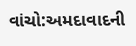વાંચો:અમદાવાદની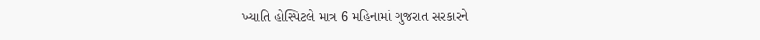ખ્યાતિ હોસ્પિટલે માત્ર 6 મહિનામાં ગુજરાત સરકારને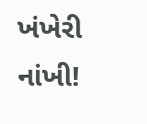ખંખેરી નાંખી!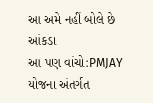આ અમે નહીં બોલે છે આંકડા
આ પણ વાંચો:PMJAY યોજના અંતર્ગત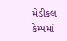મેડીકલ કેમ્પમાં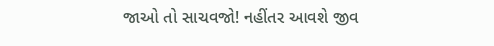જાઓ તો સાચવજો! નહીંતર આવશે જીવ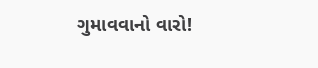ગુમાવવાનો વારો!